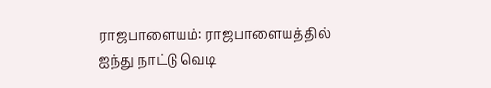ராஜபாளையம்: ராஜபாளையத்தில் ஐந்து நாட்டு வெடி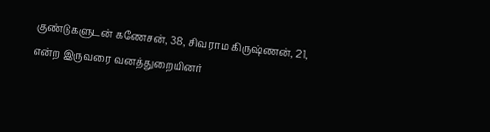குண்டுகளுடன் கணேசன், 38, சிவராம கிருஷ்ணன், 21, என்ற இருவரை வனத்துறையினர்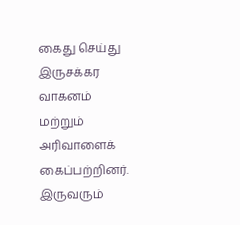கைது செய்து இருசக்கர வாகனம் மற்றும் அரிவாளைக் கைப்பற்றினர். இருவரும்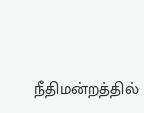நீதிமன்றத்தில்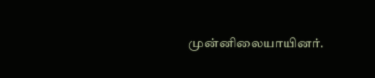முன்னிலையாயினர்.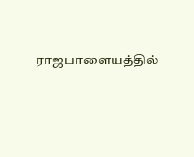ராஜபாளையத்தில்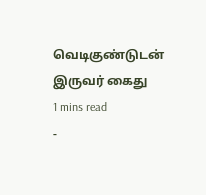வெடிகுண்டுடன் இருவர் கைது
1 mins read
-